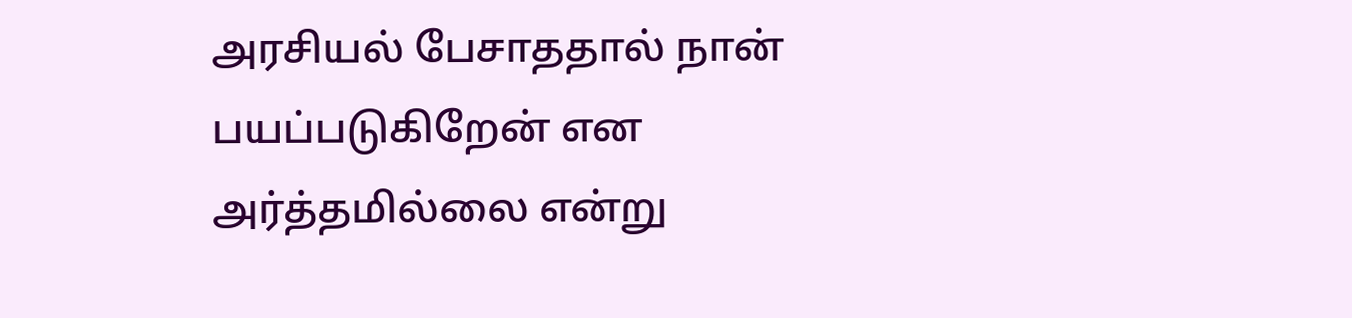அரசியல் பேசாததால் நான் பயப்படுகிறேன் என அர்த்தமில்லை என்று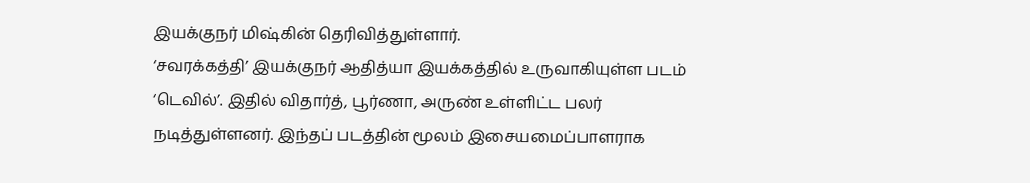இயக்குநர் மிஷ்கின் தெரிவித்துள்ளார்.
‘சவரக்கத்தி’ இயக்குநர் ஆதித்யா இயக்கத்தில் உருவாகியுள்ள படம் ‘டெவில்’. இதில் விதார்த், பூர்ணா, அருண் உள்ளிட்ட பலர் நடித்துள்ளனர். இந்தப் படத்தின் மூலம் இசையமைப்பாளராக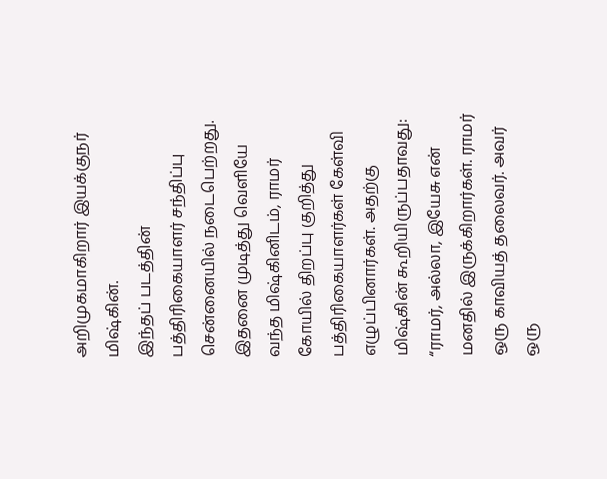அறிமுகமாகிறார் இயக்குநர் மிஷ்கின்.
இந்தப் படத்தின் பத்திரிகையாளர் சந்திப்பு சென்னையில் நடைபெற்றது. இதனை முடித்து வெளியே வந்த மிஷ்கினிடம், ராமர் கோயில் திறப்பு குறித்து பத்திரிகையாளர்கள் கேள்வி எழுப்பினார்கள். அதற்கு மிஷ்கின் கூறியிருப்பதாவது:
“ராமர், அல்லா, இயேசு என் மனதில் இருக்கிறார்கள். ராமர் ஒரு காவியத் தலைவர். அவர் ஒரு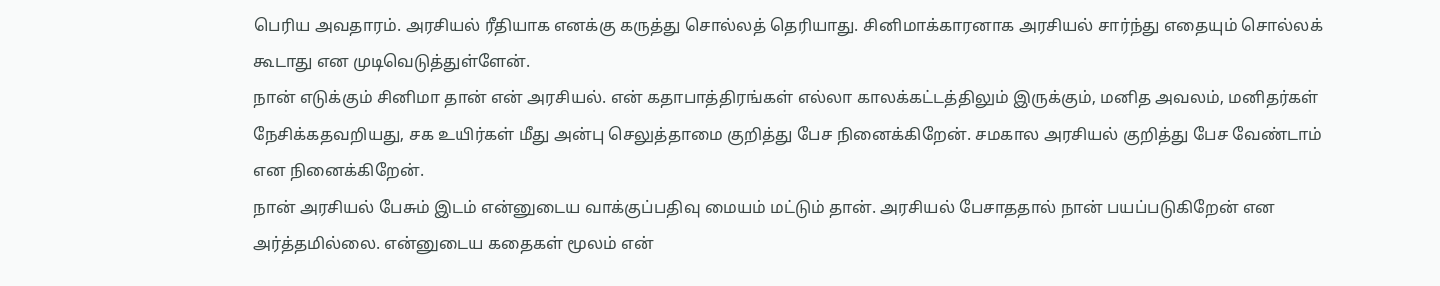பெரிய அவதாரம். அரசியல் ரீதியாக எனக்கு கருத்து சொல்லத் தெரியாது. சினிமாக்காரனாக அரசியல் சார்ந்து எதையும் சொல்லக் கூடாது என முடிவெடுத்துள்ளேன்.
நான் எடுக்கும் சினிமா தான் என் அரசியல். என் கதாபாத்திரங்கள் எல்லா காலக்கட்டத்திலும் இருக்கும், மனித அவலம், மனிதர்கள் நேசிக்கதவறியது, சக உயிர்கள் மீது அன்பு செலுத்தாமை குறித்து பேச நினைக்கிறேன். சமகால அரசியல் குறித்து பேச வேண்டாம் என நினைக்கிறேன்.
நான் அரசியல் பேசும் இடம் என்னுடைய வாக்குப்பதிவு மையம் மட்டும் தான். அரசியல் பேசாததால் நான் பயப்படுகிறேன் என அர்த்தமில்லை. என்னுடைய கதைகள் மூலம் என்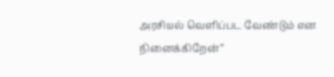அரசியல் வெளிப்பட வேண்டும் என நினைக்கிறேன்”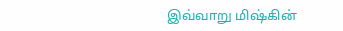இவ்வாறு மிஷ்கின்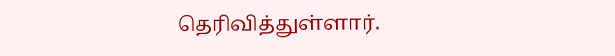தெரிவித்துள்ளார்.